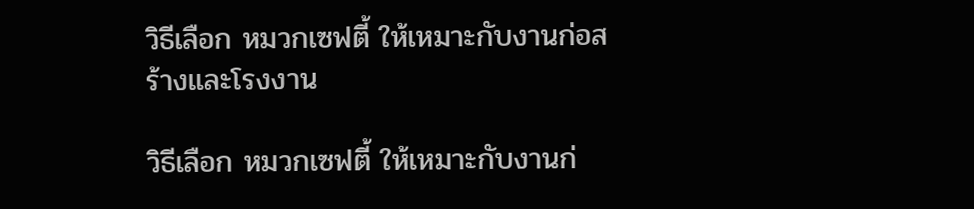วิธีเลือก หมวกเซฟตี้ ให้เหมาะกับงานก่อสร้างและโรงงาน

วิธีเลือก หมวกเซฟตี้ ให้เหมาะกับงานก่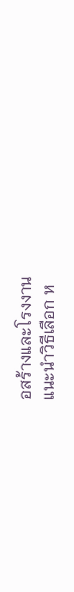อสร้างและโรงงาน
แนะนำวิธีเลือก ห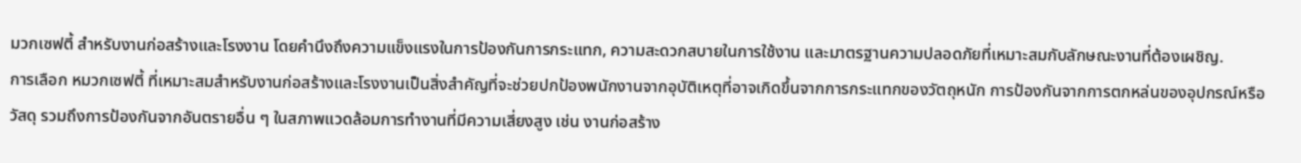มวกเซฟตี้ สำหรับงานก่อสร้างและโรงงาน โดยคำนึงถึงความแข็งแรงในการป้องกันการกระแทก, ความสะดวกสบายในการใช้งาน และมาตรฐานความปลอดภัยที่เหมาะสมกับลักษณะงานที่ต้องเผชิญ.
การเลือก หมวกเซฟตี้ ที่เหมาะสมสำหรับงานก่อสร้างและโรงงานเป็นสิ่งสำคัญที่จะช่วยปกป้องพนักงานจากอุบัติเหตุที่อาจเกิดขึ้นจากการกระแทกของวัตถุหนัก การป้องกันจากการตกหล่นของอุปกรณ์หรือวัสดุ รวมถึงการป้องกันจากอันตรายอื่น ๆ ในสภาพแวดล้อมการทำงานที่มีความเสี่ยงสูง เช่น งานก่อสร้าง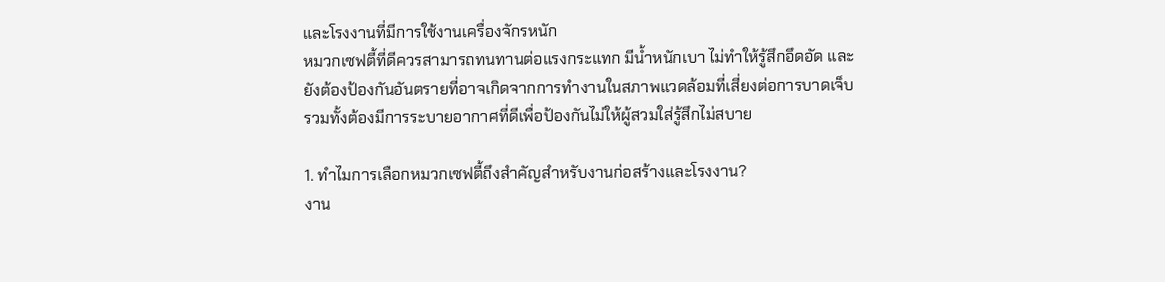และโรงงานที่มีการใช้งานเครื่องจักรหนัก
หมวกเซฟตี้ที่ดีควรสามารถทนทานต่อแรงกระแทก มีน้ำหนักเบา ไม่ทำให้รู้สึกอึดอัด และยังต้องป้องกันอันตรายที่อาจเกิดจากการทำงานในสภาพแวดล้อมที่เสี่ยงต่อการบาดเจ็บ รวมทั้งต้องมีการระบายอากาศที่ดีเพื่อป้องกันไม่ให้ผู้สวมใส่รู้สึกไม่สบาย

1. ทำไมการเลือกหมวกเซฟตี้ถึงสำคัญสำหรับงานก่อสร้างและโรงงาน?
งาน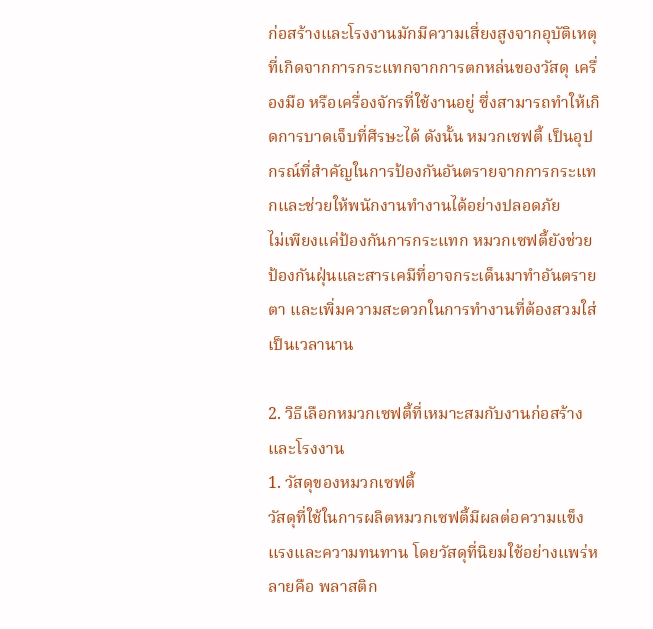ก่อสร้างและโรงงานมักมีความเสี่ยงสูงจากอุบัติเหตุที่เกิดจากการกระแทกจากการตกหล่นของวัสดุ เครื่องมือ หรือเครื่องจักรที่ใช้งานอยู่ ซึ่งสามารถทำให้เกิดการบาดเจ็บที่ศีรษะได้ ดังนั้น หมวกเซฟตี้ เป็นอุปกรณ์ที่สำคัญในการป้องกันอันตรายจากการกระแทกและช่วยให้พนักงานทำงานได้อย่างปลอดภัย
ไม่เพียงแค่ป้องกันการกระแทก หมวกเซฟตี้ยังช่วยป้องกันฝุ่นและสารเคมีที่อาจกระเด็นมาทำอันตรายตา และเพิ่มความสะดวกในการทำงานที่ต้องสวมใส่เป็นเวลานาน

2. วิธีเลือกหมวกเซฟตี้ที่เหมาะสมกับงานก่อสร้างและโรงงาน
1. วัสดุของหมวกเซฟตี้
วัสดุที่ใช้ในการผลิตหมวกเซฟตี้มีผลต่อความแข็งแรงและความทนทาน โดยวัสดุที่นิยมใช้อย่างแพร่หลายคือ พลาสติก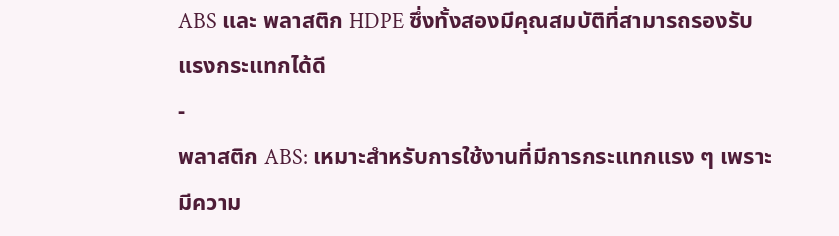ABS และ พลาสติก HDPE ซึ่งทั้งสองมีคุณสมบัติที่สามารถรองรับแรงกระแทกได้ดี
-
พลาสติก ABS: เหมาะสำหรับการใช้งานที่มีการกระแทกแรง ๆ เพราะมีความ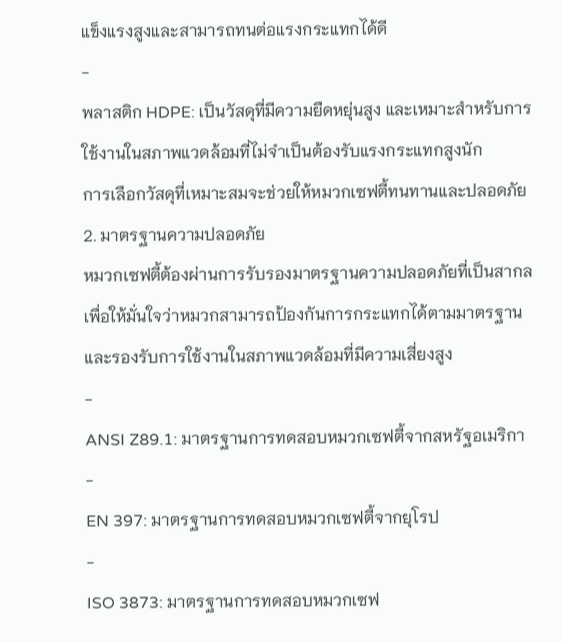แข็งแรงสูงและสามารถทนต่อแรงกระแทกได้ดี
-
พลาสติก HDPE: เป็นวัสดุที่มีความยืดหยุ่นสูง และเหมาะสำหรับการใช้งานในสภาพแวดล้อมที่ไม่จำเป็นต้องรับแรงกระแทกสูงนัก
การเลือกวัสดุที่เหมาะสมจะช่วยให้หมวกเซฟตี้ทนทานและปลอดภัย
2. มาตรฐานความปลอดภัย
หมวกเซฟตี้ต้องผ่านการรับรองมาตรฐานความปลอดภัยที่เป็นสากล เพื่อให้มั่นใจว่าหมวกสามารถป้องกันการกระแทกได้ตามมาตรฐานและรองรับการใช้งานในสภาพแวดล้อมที่มีความเสี่ยงสูง
-
ANSI Z89.1: มาตรฐานการทดสอบหมวกเซฟตี้จากสหรัฐอเมริกา
-
EN 397: มาตรฐานการทดสอบหมวกเซฟตี้จากยุโรป
-
ISO 3873: มาตรฐานการทดสอบหมวกเซฟ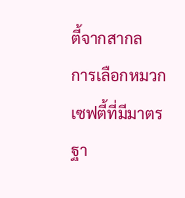ตี้จากสากล
การเลือกหมวกเซฟตี้ที่มีมาตรฐา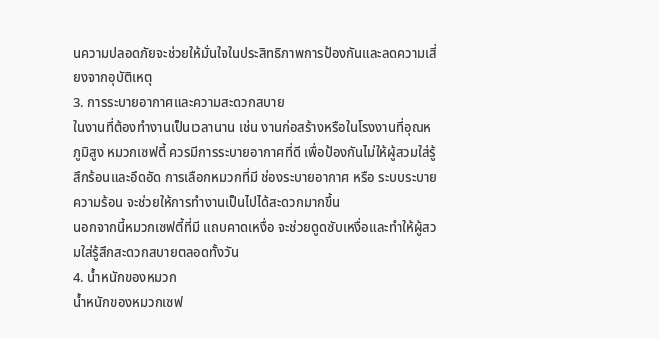นความปลอดภัยจะช่วยให้มั่นใจในประสิทธิภาพการป้องกันและลดความเสี่ยงจากอุบัติเหตุ
3. การระบายอากาศและความสะดวกสบาย
ในงานที่ต้องทำงานเป็นเวลานาน เช่น งานก่อสร้างหรือในโรงงานที่อุณหภูมิสูง หมวกเซฟตี้ ควรมีการระบายอากาศที่ดี เพื่อป้องกันไม่ให้ผู้สวมใส่รู้สึกร้อนและอึดอัด การเลือกหมวกที่มี ช่องระบายอากาศ หรือ ระบบระบายความร้อน จะช่วยให้การทำงานเป็นไปได้สะดวกมากขึ้น
นอกจากนี้หมวกเซฟตี้ที่มี แถบคาดเหงื่อ จะช่วยดูดซับเหงื่อและทำให้ผู้สวมใส่รู้สึกสะดวกสบายตลอดทั้งวัน
4. น้ำหนักของหมวก
น้ำหนักของหมวกเซฟ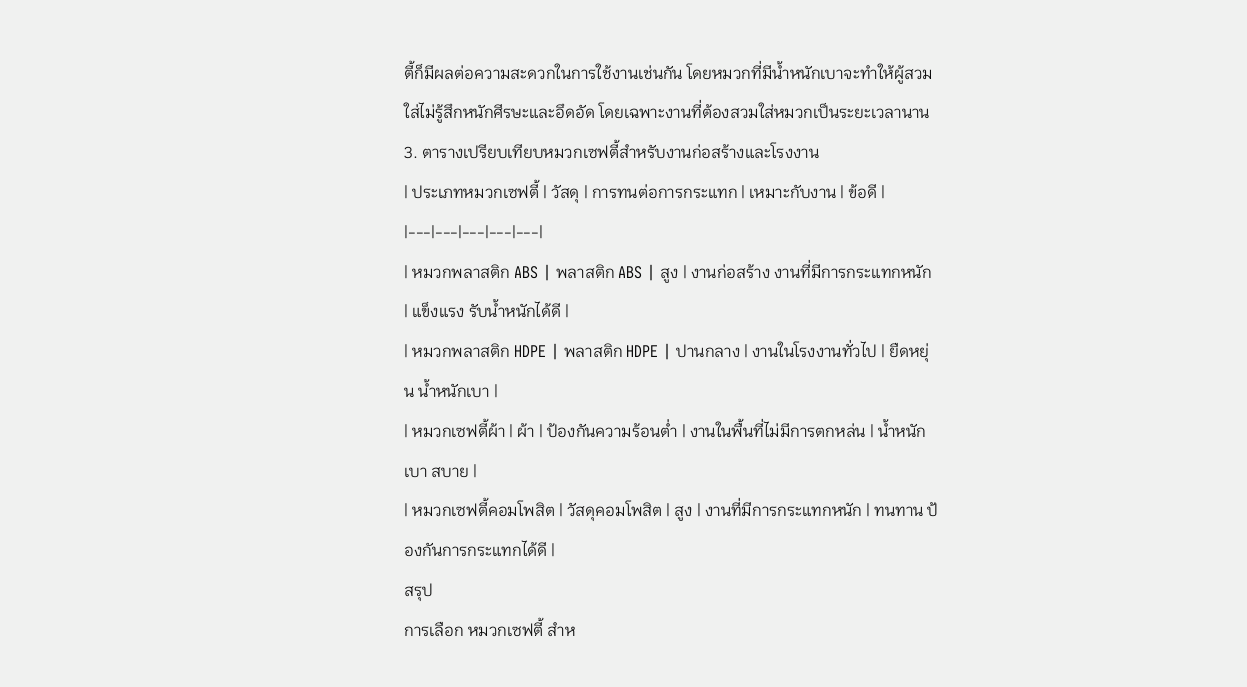ตี้ก็มีผลต่อความสะดวกในการใช้งานเช่นกัน โดยหมวกที่มีน้ำหนักเบาจะทำให้ผู้สวมใส่ไม่รู้สึกหนักศีรษะและอึดอัด โดยเฉพาะงานที่ต้องสวมใส่หมวกเป็นระยะเวลานาน
3. ตารางเปรียบเทียบหมวกเซฟตี้สำหรับงานก่อสร้างและโรงงาน
| ประเภทหมวกเซฟตี้ | วัสดุ | การทนต่อการกระแทก | เหมาะกับงาน | ข้อดี |
|---|---|---|---|---|
| หมวกพลาสติก ABS | พลาสติก ABS | สูง | งานก่อสร้าง งานที่มีการกระแทกหนัก | แข็งแรง รับน้ำหนักได้ดี |
| หมวกพลาสติก HDPE | พลาสติก HDPE | ปานกลาง | งานในโรงงานทั่วไป | ยืดหยุ่น น้ำหนักเบา |
| หมวกเซฟตี้ผ้า | ผ้า | ป้องกันความร้อนต่ำ | งานในพื้นที่ไม่มีการตกหล่น | น้ำหนักเบา สบาย |
| หมวกเซฟตี้คอมโพสิต | วัสดุคอมโพสิต | สูง | งานที่มีการกระแทกหนัก | ทนทาน ป้องกันการกระแทกได้ดี |
สรุป
การเลือก หมวกเซฟตี้ สำห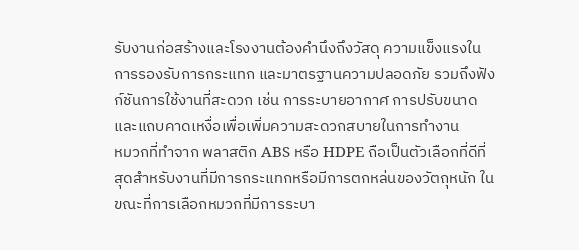รับงานก่อสร้างและโรงงานต้องคำนึงถึงวัสดุ ความแข็งแรงในการรองรับการกระแทก และมาตรฐานความปลอดภัย รวมถึงฟังก์ชันการใช้งานที่สะดวก เช่น การระบายอากาศ การปรับขนาด และแถบคาดเหงื่อเพื่อเพิ่มความสะดวกสบายในการทำงาน
หมวกที่ทำจาก พลาสติก ABS หรือ HDPE ถือเป็นตัวเลือกที่ดีที่สุดสำหรับงานที่มีการกระแทกหรือมีการตกหล่นของวัตถุหนัก ในขณะที่การเลือกหมวกที่มีการระบา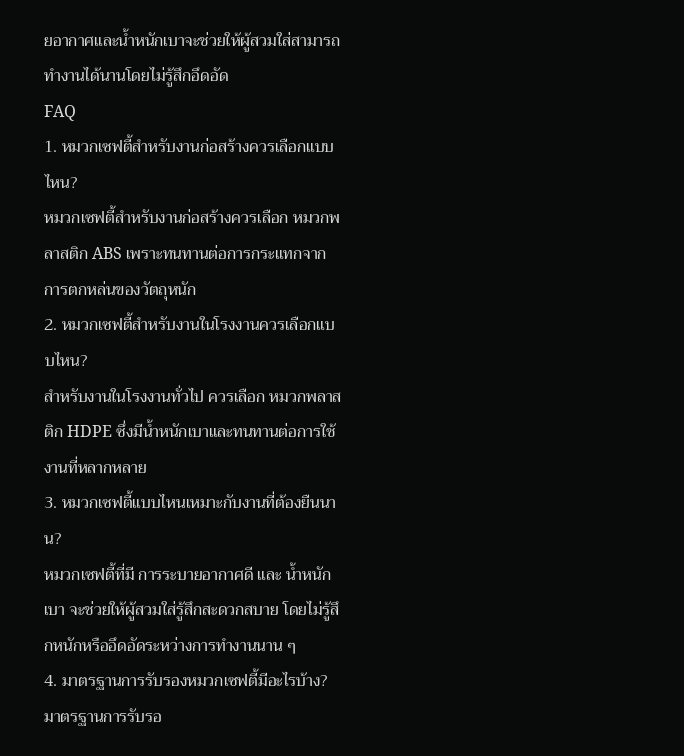ยอากาศและน้ำหนักเบาจะช่วยให้ผู้สวมใส่สามารถทำงานได้นานโดยไม่รู้สึกอึดอัด
FAQ
1. หมวกเซฟตี้สำหรับงานก่อสร้างควรเลือกแบบไหน?
หมวกเซฟตี้สำหรับงานก่อสร้างควรเลือก หมวกพลาสติก ABS เพราะทนทานต่อการกระแทกจากการตกหล่นของวัตถุหนัก
2. หมวกเซฟตี้สำหรับงานในโรงงานควรเลือกแบบไหน?
สำหรับงานในโรงงานทั่วไป ควรเลือก หมวกพลาสติก HDPE ซึ่งมีน้ำหนักเบาและทนทานต่อการใช้งานที่หลากหลาย
3. หมวกเซฟตี้แบบไหนเหมาะกับงานที่ต้องยืนนาน?
หมวกเซฟตี้ที่มี การระบายอากาศดี และ น้ำหนักเบา จะช่วยให้ผู้สวมใส่รู้สึกสะดวกสบาย โดยไม่รู้สึกหนักหรืออึดอัดระหว่างการทำงานนาน ๆ
4. มาตรฐานการรับรองหมวกเซฟตี้มีอะไรบ้าง?
มาตรฐานการรับรอ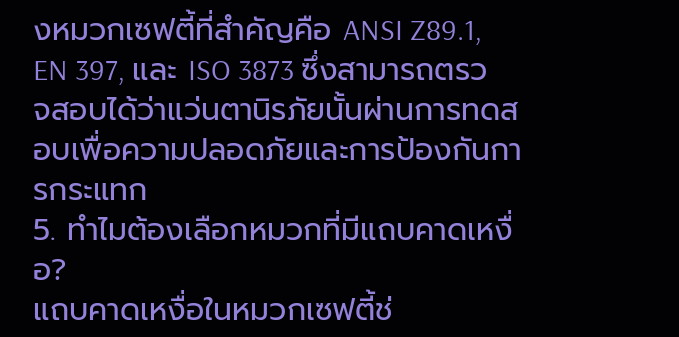งหมวกเซฟตี้ที่สำคัญคือ ANSI Z89.1, EN 397, และ ISO 3873 ซึ่งสามารถตรวจสอบได้ว่าแว่นตานิรภัยนั้นผ่านการทดสอบเพื่อความปลอดภัยและการป้องกันการกระแทก
5. ทำไมต้องเลือกหมวกที่มีแถบคาดเหงื่อ?
แถบคาดเหงื่อในหมวกเซฟตี้ช่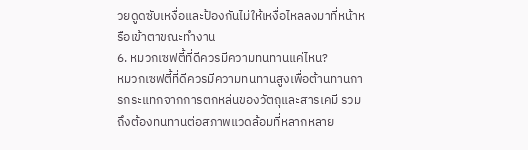วยดูดซับเหงื่อและป้องกันไม่ให้เหงื่อไหลลงมาที่หน้าหรือเข้าตาขณะทำงาน
6. หมวกเซฟตี้ที่ดีควรมีความทนทานแค่ไหน?
หมวกเซฟตี้ที่ดีควรมีความทนทานสูงเพื่อต้านทานการกระแทกจากการตกหล่นของวัตถุและสารเคมี รวมถึงต้องทนทานต่อสภาพแวดล้อมที่หลากหลาย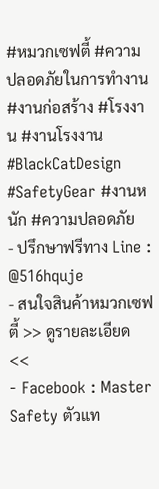#หมวกเซฟตี้ #ความปลอดภัยในการทำงาน #งานก่อสร้าง #โรงงาน #งานโรงงาน #BlackCatDesign #SafetyGear #งานหนัก #ความปลอดภัย
- ปรึกษาฟรีทาง Line : @516hquje
- สนใจสินค้าหมวกเซฟตี้ >> ดูรายละเอียด <<
- Facebook : Master Safety ตัวแท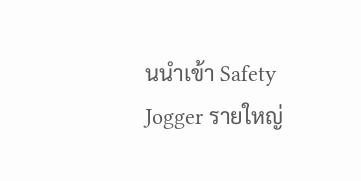นนำเข้า Safety Jogger รายใหญ่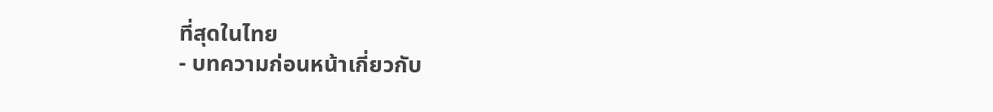ที่สุดในไทย
- บทความก่อนหน้าเกี่ยวกับ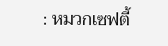: หมวกเซฟตี้